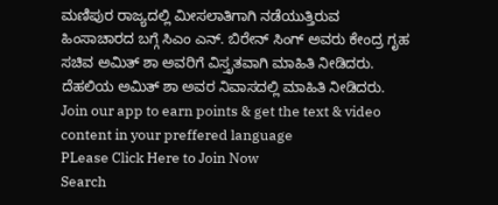ಮಣಿಪುರ ರಾಜ್ಯದಲ್ಲಿ ಮೀಸಲಾತಿಗಾಗಿ ನಡೆಯುತ್ತಿರುವ ಹಿಂಸಾಚಾರದ ಬಗ್ಗೆ ಸಿಎಂ ಎನ್. ಬಿರೇನ್ ಸಿಂಗ್ ಅವರು ಕೇಂದ್ರ ಗೃಹ ಸಚಿವ ಅಮಿತ್ ಶಾ ಅವರಿಗೆ ವಿಸ್ತೃತವಾಗಿ ಮಾಹಿತಿ ನೀಡಿದರು. ದೆಹಲಿಯ ಅಮಿತ್ ಶಾ ಅವರ ನಿವಾಸದಲ್ಲಿ ಮಾಹಿತಿ ನೀಡಿದರು.
Join our app to earn points & get the text & video content in your preffered language
PLease Click Here to Join Now
Search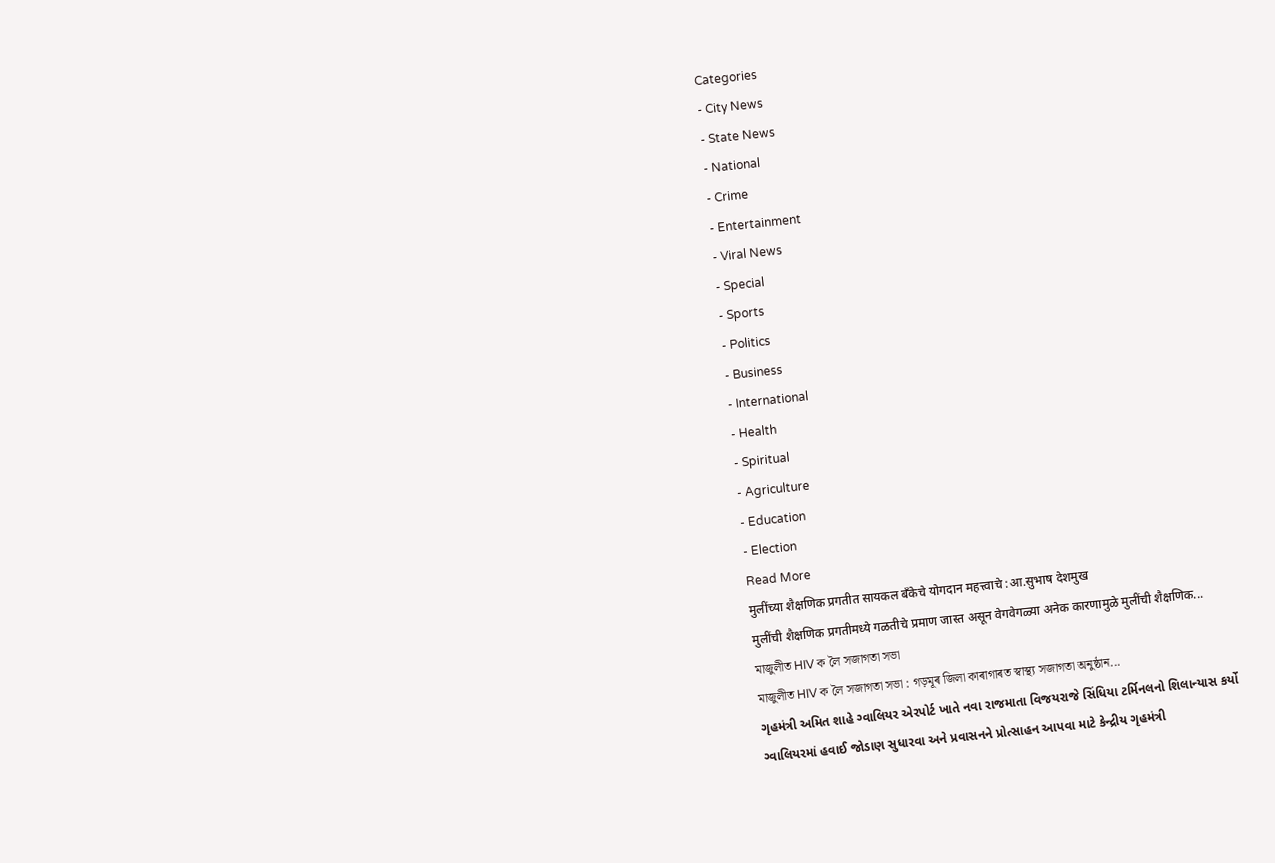Categories
- City News
- State News
- National
- Crime
- Entertainment
- Viral News
- Special
- Sports
- Politics
- Business
- International
- Health
- Spiritual
- Agriculture
- Education
- Election
Read More
मुलींच्या शैक्षणिक प्रगतीत सायकल बँकेचे योगदान महत्त्वाचे :आ.सुभाष देशमुख
मुलींची शैक्षणिक प्रगतीमध्ये गळतीचे प्रमाण जास्त असून वेगवेगळ्या अनेक कारणामुळे मुलींची शैक्षणिक...
মাজুলীত HIV ক লৈ সজাগতা সভা
মাজুলীত HIV ক লৈ সজাগতা সভা : গড়মূৰ জিলা কাৰাগাৰত স্বাস্থ্য সজাগতা অনুষ্ঠান...
ગૃહમંત્રી અમિત શાહે ગ્વાલિયર એરપોર્ટ ખાતે નવા રાજમાતા વિજયરાજે સિંધિયા ટર્મિનલનો શિલાન્યાસ કર્યો
ગ્વાલિયરમાં હવાઈ જોડાણ સુધારવા અને પ્રવાસનને પ્રોત્સાહન આપવા માટે કેન્દ્રીય ગૃહમંત્રી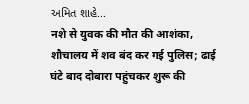અમિત શાહે...
नशे से युवक की मौत की आशंका, शौचालय में शव बंद कर गई पुलिस; ढाई घंटे बाद दोबारा पहुंचकर शुरू की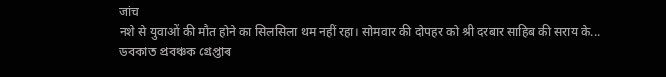जांच
नशे से युवाओं की मौत होने का सिलसिला थम नहीं रहा। सोमवार की दोपहर को श्री दरबार साहिब की सराय के...
ডবকাত প্ৰবঞ্চক গ্ৰেপ্তাৰ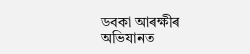ডবকা আৰক্ষীৰ অভিযানত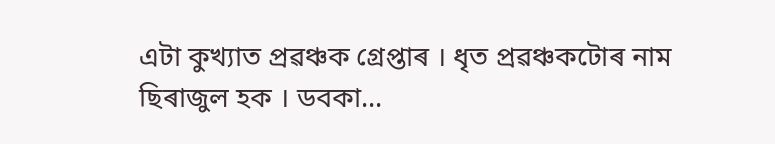এটা কুখ্যাত প্ৰৱঞ্চক গ্ৰেপ্তাৰ । ধৃত প্ৰৱঞ্চকটোৰ নাম ছিৰাজুল হক । ডবকা...